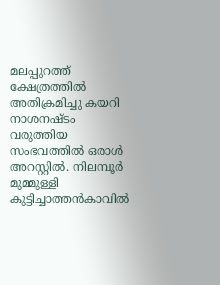മലപ്പുറത്ത് ക്ഷേത്രത്തില്‍ അതിക്രമിച്ചു കയറി നാശനഷ്ടം വരുത്തിയ സംഭവത്തില്‍ ഒരാള്‍ അറസ്റ്റില്‍. നിലമ്പൂർ മുമ്മുള്ളി കുട്ടിച്ചാത്തൻകാവില്‍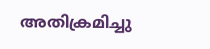അതിക്രമിച്ചു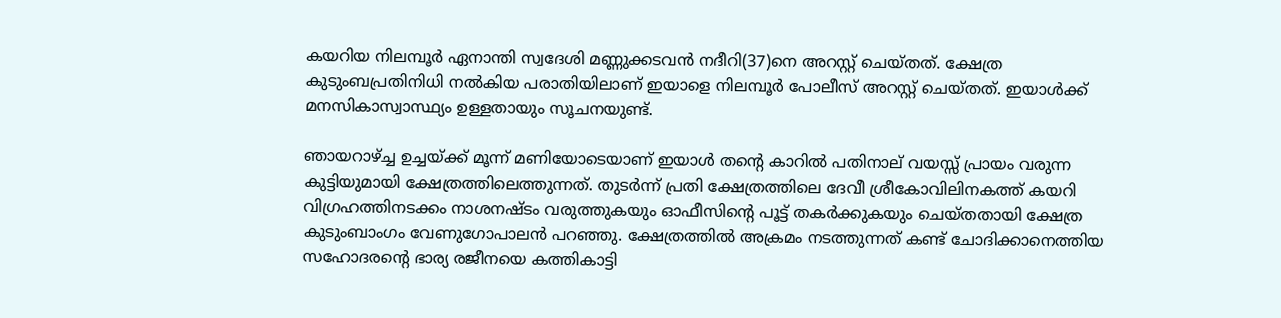കയറിയ നിലമ്പൂര്‍ ഏനാന്തി സ്വദേശി മണ്ണുക്കടവന്‍ നദീറി(37)നെ അറസ്റ്റ് ചെയ്തത്. ക്ഷേത്ര കുടുംബപ്രതിനിധി നല്‍കിയ പരാതിയിലാണ് ഇയാളെ നിലമ്പൂർ പോലീസ് അറസ്റ്റ് ചെയ്തത്. ഇയാള്‍ക്ക് മനസികാസ്വാസ്ഥ്യം ഉള്ളതായും സൂചനയുണ്ട്.

ഞായറാഴ്ച്ച ഉച്ചയ്ക്ക് മൂന്ന് മണിയോടെയാണ് ഇയാള്‍ തന്റെ കാറില്‍ പതിനാല് വയസ്സ് പ്രായം വരുന്ന കുട്ടിയുമായി ക്ഷേത്രത്തിലെത്തുന്നത്. തുടര്‍ന്ന് പ്രതി ക്ഷേത്രത്തിലെ ദേവീ ശ്രീകോവിലിനകത്ത് കയറി വിഗ്രഹത്തിനടക്കം നാശനഷ്ടം വരുത്തുകയും ഓഫീസിന്റെ പൂട്ട് തകര്‍ക്കുകയും ചെയ്തതായി ക്ഷേത്ര കുടുംബാംഗം വേണുഗോപാലന്‍ പറഞ്ഞു. ക്ഷേത്രത്തില്‍ അക്രമം നടത്തുന്നത് കണ്ട് ചോദിക്കാനെത്തിയ സഹോദരന്റെ ഭാര്യ രജീനയെ കത്തികാട്ടി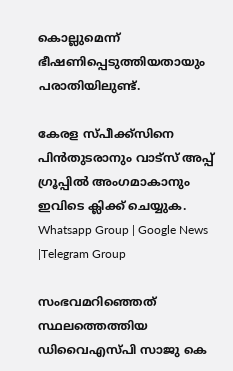കൊല്ലുമെന്ന് ഭീഷണിപ്പെടുത്തിയതായും പരാതിയിലുണ്ട്.

കേരള സ്പീക്ക്സിനെ പിൻതുടരാനും വാട്സ് അപ്പ് ഗ്രൂപ്പിൽ അംഗമാകാനും ഇവിടെ ക്ലിക്ക് ചെയ്യുക. Whatsapp Group | Google News |Telegram Group

സംഭവമറിഞ്ഞെത് സ്ഥലത്തെത്തിയ ഡിവൈഎസ്പി സാജു കെ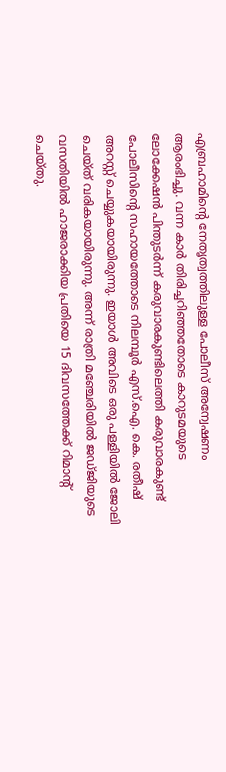എബ്രഹാമിന്റെ നേതൃത്വത്തിലുള്ള പോലീസ് അന്വേഷണം ആരംഭിച്ചു. വന്ന കാര്‍ തിരിച്ചറിഞ്ഞതോടെ കാറുടമയുടെ ലോക്കേഷന്‍ പിന്തുടര്‍ന്ന് കരുവാരകുണ്ടിലെത്തി കരുവാരകുണ്ട് പോലീസിന്റെ സഹായത്തോടെ നിലമ്പൂര്‍ എസ്.ഐ. കെ. രതീഷ് അറസ്റ്റ് ചെയ്യുകയായിരുന്നു. ഇയാള്‍ അവിടെ ഒരു പള്ളിയില്‍ ജോലി ചെയ്ത് വരികയായിരുന്നു. അന്ന് രാത്രി മഞ്ചേരിയില്‍ ജഡ്ജിയുടെ വസതിയില്‍ ഹാജരാക്കിയ പ്രതിയെ 15 ദിവസത്തേക്ക് റിമാന്റ് ചെയ്തു.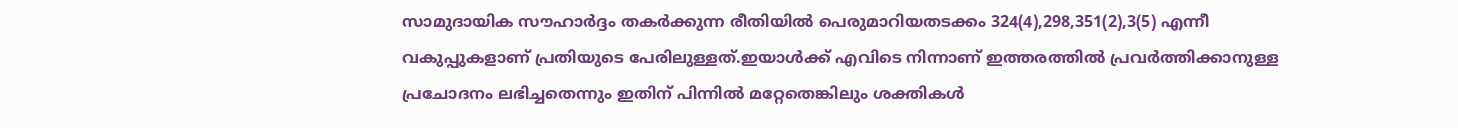സാമുദായിക സൗഹാര്‍ദ്ദം തകര്‍ക്കുന്ന രീതിയില്‍ പെരുമാറിയതടക്കം 324(4),298,351(2),3(5) എന്നീ വകുപ്പുകളാണ് പ്രതിയുടെ പേരിലുള്ളത്.ഇയാള്‍ക്ക് എവിടെ നിന്നാണ് ഇത്തരത്തില്‍ പ്രവര്‍ത്തിക്കാനുള്ള പ്രചോദനം ലഭിച്ചതെന്നും ഇതിന് പിന്നില്‍ മറ്റേതെങ്കിലും ശക്തികള്‍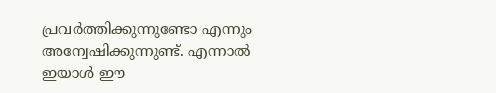പ്രവര്‍ത്തിക്കുന്നുണ്ടോ എന്നും അന്വേഷിക്കുന്നുണ്ട്. എന്നാല്‍ ഇയാള്‍ ഈ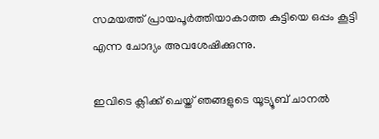സമയത്ത് പ്രായപൂര്‍ത്തിയാകാത്ത കുട്ടിയെ ഒപ്പം കൂട്ടി എന്ന ചോദ്യം അവശേഷിക്കുന്നു.

ഇവിടെ ക്ലിക്ക് ചെയ്ത് ഞങ്ങളുടെ യൂട്യൂബ് ചാനൽ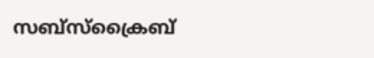സബ്സ്ക്രൈബ്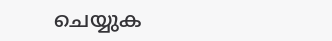ചെയ്യുക